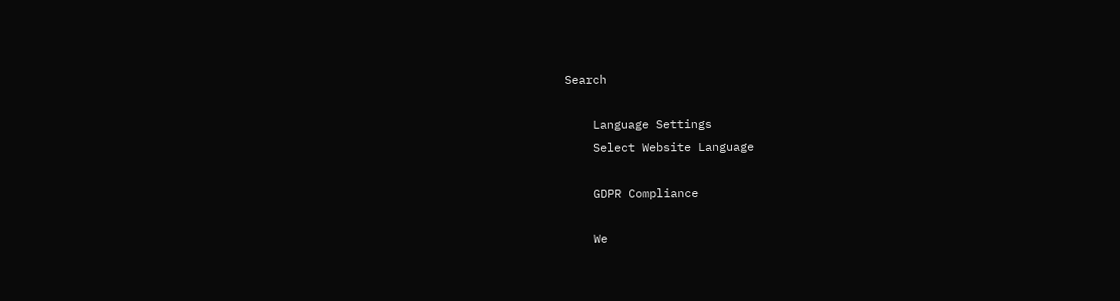Search

    Language Settings
    Select Website Language

    GDPR Compliance

    We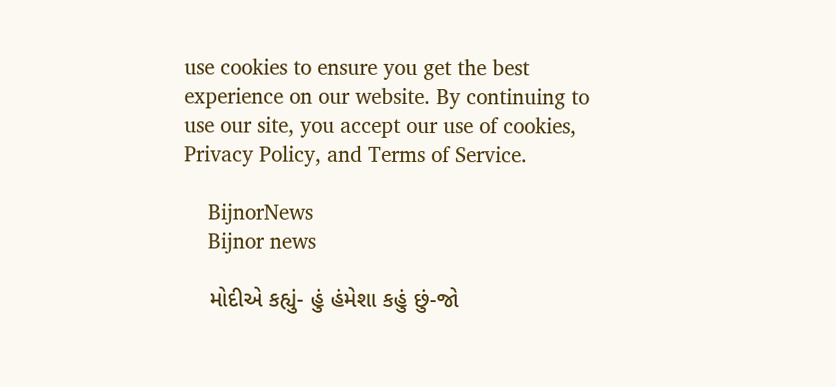use cookies to ensure you get the best experience on our website. By continuing to use our site, you accept our use of cookies, Privacy Policy, and Terms of Service.

    BijnorNews
    Bijnor news

    મોદીએ કહ્યું- હું હંમેશા કહું છું-જો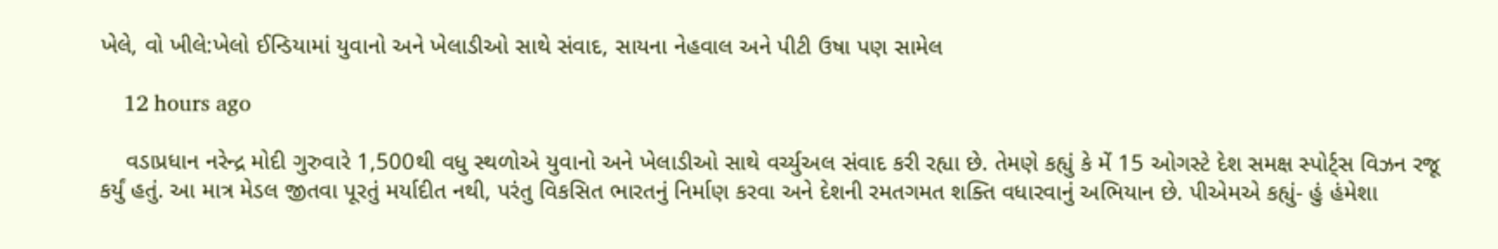ખેલે, વો ખીલે:ખેલો ઈન્ડિયામાં યુવાનો અને ખેલાડીઓ સાથે સંવાદ, સાયના નેહવાલ અને પીટી ઉષા પણ સામેલ

    12 hours ago

    વડાપ્રધાન નરેન્દ્ર મોદી ગુરુવારે 1,500થી વધુ સ્થળોએ યુવાનો અને ખેલાડીઓ સાથે વર્ચ્યુઅલ સંવાદ કરી રહ્યા છે. તેમણે કહ્યું કે મેં 15 ઓગસ્ટે દેશ સમક્ષ સ્પોર્ટ્સ વિઝન રજૂ કર્યું હતું. આ માત્ર મેડલ જીતવા પૂરતું મર્યાદીત નથી, પરંતુ વિકસિત ભારતનું નિર્માણ કરવા અને દેશની રમતગમત શક્તિ વધારવાનું અભિયાન છે. પીએમએ કહ્યું- હું હંમેશા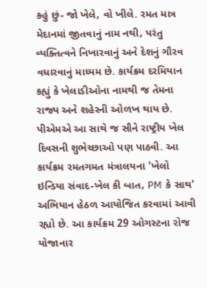કહું છું- જો ખેલે, વો ખીલે. રમત માત્ર મેદાનમાં જીતવાનું નામ નથી, પરંતુ વ્યક્તિત્વને નિખારવાનું અને દેશનું ગૌરવ વધારવાનું માધ્યમ છે. કાર્યક્રમ દરમિયાન કહ્યું કે ખેલાડીઓના નામથી જ તેમના રાજ્ય અને શહેરની ઓળખ થાય છે. પીએમએ આ સાથે જ સૌને રાષ્ટ્રીય ખેલ દિવસની શુભેચ્છાઓ પણ પાઠવી. આ કાર્યક્રમ રમતગમત મંત્રાલયના 'ખેલો ઇન્ડિયા સંવાદ-ખેલ કી બાત, PM કે સાથ' અભિયાન હેઠળ આયોજિત કરવામાં આવી રહ્યો છે. આ કાર્યક્રમ 29 ઓગસ્ટના રોજ યોજાનાર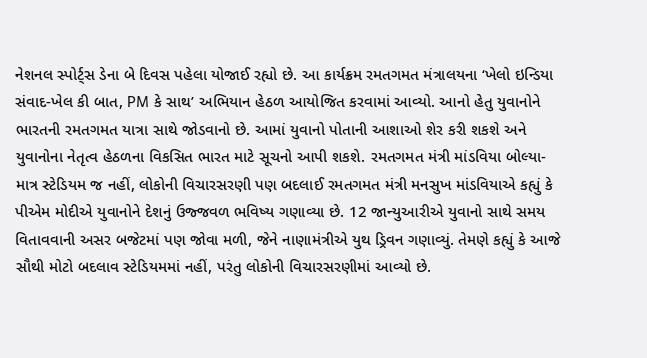નેશનલ સ્પોર્ટ્સ ડેના બે દિવસ પહેલા યોજાઈ રહ્યો છે. આ કાર્યક્રમ રમતગમત મંત્રાલયના ‘ખેલો ઇન્ડિયા સંવાદ-ખેલ કી બાત, PM કે સાથ’ અભિયાન હેઠળ આયોજિત કરવામાં આવ્યો. આનો હેતુ યુવાનોને ભારતની રમતગમત યાત્રા સાથે જોડવાનો છે. આમાં યુવાનો પોતાની આશાઓ શેર કરી શકશે અને યુવાનોના નેતૃત્વ હેઠળના વિકસિત ભારત માટે સૂચનો આપી શકશે. રમતગમત મંત્રી માંડવિયા બોલ્યા- માત્ર સ્ટેડિયમ જ નહીં, લોકોની વિચારસરણી પણ બદલાઈ રમતગમત મંત્રી મનસુખ માંડવિયાએ કહ્યું કે પીએમ મોદીએ યુવાનોને દેશનું ઉજ્જવળ ભવિષ્ય ગણાવ્યા છે. 12 જાન્યુઆરીએ યુવાનો સાથે સમય વિતાવવાની અસર બજેટમાં પણ જોવા મળી, જેને નાણામંત્રીએ યુથ ડ્રિવન ગણાવ્યું. તેમણે કહ્યું કે આજે સૌથી મોટો બદલાવ સ્ટેડિયમમાં નહીં, પરંતુ લોકોની વિચારસરણીમાં આવ્યો છે.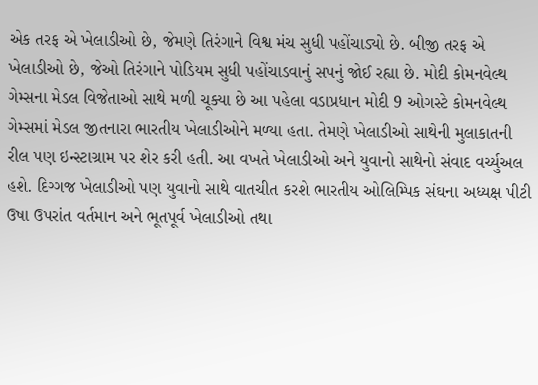એક તરફ એ ખેલાડીઓ છે, જેમણે તિરંગાને વિશ્વ મંચ સુધી પહોંચાડ્યો છે. બીજી તરફ એ ખેલાડીઓ છે, જેઓ તિરંગાને પોડિયમ સુધી પહોંચાડવાનું સપનું જોઈ રહ્યા છે. મોદી કોમનવેલ્થ ગેમ્સના મેડલ વિજેતાઓ સાથે મળી ચૂક્યા છે આ પહેલા વડાપ્રધાન મોદી 9 ઓગસ્ટે કોમનવેલ્થ ગેમ્સમાં મેડલ જીતનારા ભારતીય ખેલાડીઓને મળ્યા હતા. તેમણે ખેલાડીઓ સાથેની મુલાકાતની રીલ પણ ઇન્સ્ટાગ્રામ પર શેર કરી હતી. આ વખતે ખેલાડીઓ અને યુવાનો સાથેનો સંવાદ વર્ચ્યુઅલ હશે. દિગ્ગજ ખેલાડીઓ પણ યુવાનો સાથે વાતચીત કરશે ભારતીય ઓલિમ્પિક સંઘના અધ્યક્ષ પીટી ઉષા ઉપરાંત વર્તમાન અને ભૂતપૂર્વ ખેલાડીઓ તથા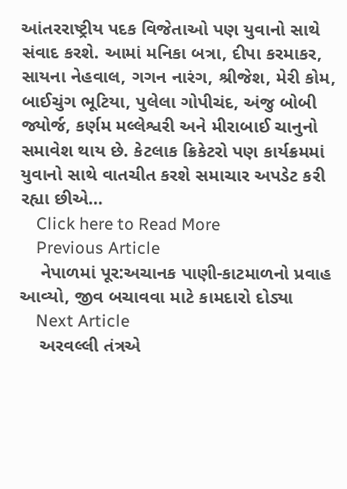આંતરરાષ્ટ્રીય પદક વિજેતાઓ પણ યુવાનો સાથે સંવાદ કરશે. આમાં મનિકા બત્રા, દીપા કરમાકર, સાયના નેહવાલ, ગગન નારંગ, શ્રીજેશ, મેરી કોમ, બાઈચુંગ ભૂટિયા, પુલેલા ગોપીચંદ, અંજુ બોબી જ્યોર્જ, કર્ણમ મલ્લેશ્વરી અને મીરાબાઈ ચાનુનો સમાવેશ થાય છે. કેટલાક ક્રિકેટરો પણ કાર્યક્રમમાં યુવાનો સાથે વાતચીત કરશે સમાચાર અપડેટ કરી રહ્યા છીએ…
    Click here to Read More
    Previous Article
    નેપાળમાં પૂર:અચાનક પાણી-કાટમાળનો પ્રવાહ આવ્યો, જીવ બચાવવા માટે કામદારો દોડ્યા
    Next Article
    અરવલ્લી તંત્રએ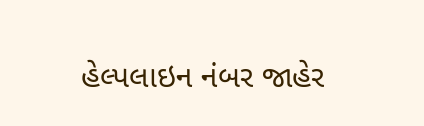હેલ્પલાઇન નંબર જાહેર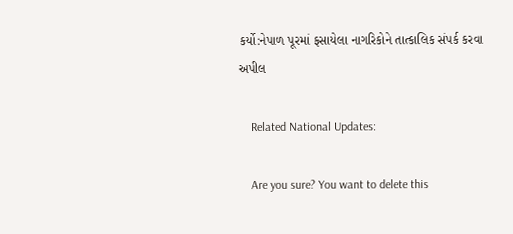કર્યો:નેપાળ પૂરમાં ફસાયેલા નાગરિકોને તાત્કાલિક સંપર્ક કરવા અપીલ

    Related National Updates:

    Are you sure? You want to delete this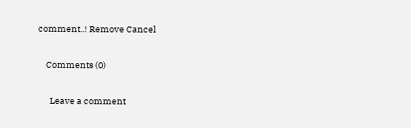comment..! Remove Cancel

    Comments (0)

      Leave a comment